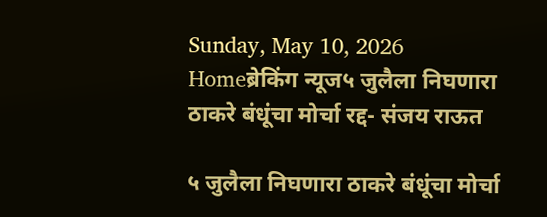Sunday, May 10, 2026
Homeब्रेकिंग न्यूज५ जुलैला निघणारा ठाकरे बंधूंचा मोर्चा रद्द- संजय राऊत

५ जुलैला निघणारा ठाकरे बंधूंचा मोर्चा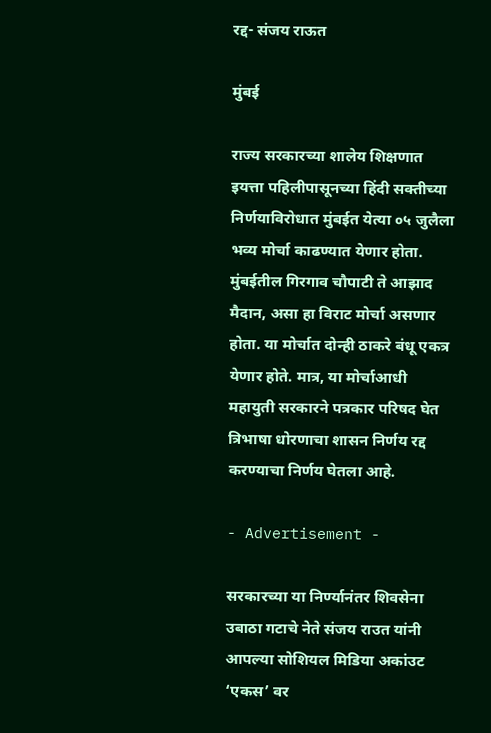रद्द- संजय राऊत

मुंबई

राज्य सरकारच्या शालेय शिक्षणात इयत्ता पहिलीपासूनच्या हिंदी सक्तीच्या निर्णयाविरोधात मुंबईत येत्या ०५ जुलैला भव्य मोर्चा काढण्यात येणार होता. मुंबईतील गिरगाव चौपाटी ते आझाद मैदान, असा हा विराट मोर्चा असणार होता. या मोर्चात दोन्ही ठाकरे बंधू एकत्र येणार होते. मात्र, या मोर्चाआधी महायुती सरकारने पत्रकार परिषद घेत त्रिभाषा धोरणाचा शासन निर्णय रद्द करण्याचा निर्णय घेतला आहे.

- Advertisement -

सरकारच्या या निर्ण्यानंतर शिवसेना उबाठा गटाचे नेते संजय राउत यांनी आपल्या सोशियल मिडिया अकांउट ‘एकस’ वर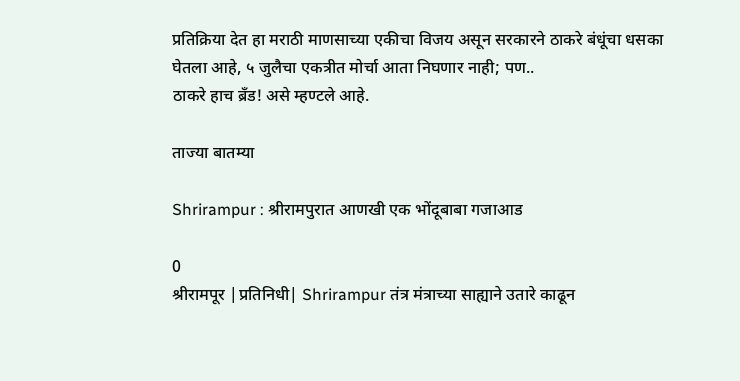प्रतिक्रिया देत हा मराठी माणसाच्या एकीचा विजय असून सरकारने ठाकरे बंधूंचा धसका घेतला आहे, ५ जुलैचा एकत्रीत मोर्चा आता निघणार नाही; पण..
ठाकरे हाच ब्रँड! असे म्हण्टले आहे.

ताज्या बातम्या

Shrirampur : श्रीरामपुरात आणखी एक भोंदूबाबा गजाआड

0
श्रीरामपूर |प्रतिनिधी| Shrirampur तंत्र मंत्राच्या साह्याने उतारे काढून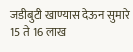जडीबुटी खाण्यास देऊन सुमारे 15 ते 16 लाख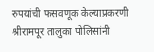रुपयांची फसवणूक केल्याप्रकरणी श्रीरामपूर तालुका पोलिसांनी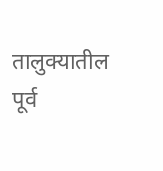तालुक्यातील पूर्व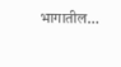भागातील...